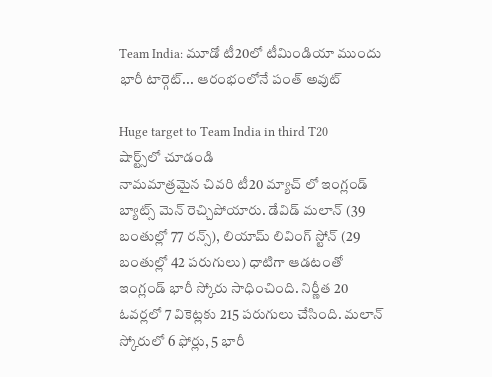Team India: మూడో టీ20లో టీమిండియా ముందు భారీ టార్గెట్... ఆరంభంలోనే పంత్ అవుట్

Huge target to Team India in third T20
షార్ట్స్‌లో చూడండి
నామమాత్రమైన చివరి టీ20 మ్యాచ్ లో ఇంగ్లండ్ బ్యాట్స్ మెన్ రెచ్చిపోయారు. డేవిడ్ మలాన్ (39 బంతుల్లో 77 రన్స్), లియామ్ లివింగ్ స్టోన్ (29 బంతుల్లో 42 పరుగులు) ధాటిగా ఆడటంతో ఇంగ్లండ్ భారీ స్కోరు సాధించింది. నిర్ణీత 20 ఓవర్లలో 7 వికెట్లకు 215 పరుగులు చేసింది. మలాన్ స్కోరులో 6 ఫోర్లు, 5 భారీ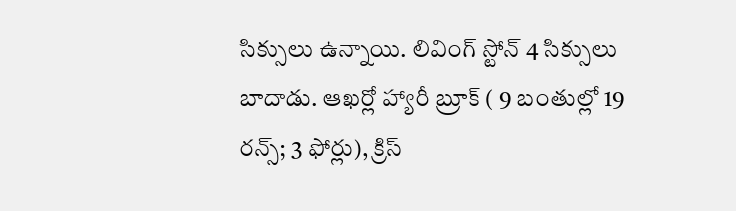సిక్సులు ఉన్నాయి. లివింగ్ స్టోన్ 4 సిక్సులు బాదాడు. ఆఖర్లో హ్యారీ బ్రూక్ ( 9 బంతుల్లో 19 రన్స్; 3 ఫోర్లు), క్రిస్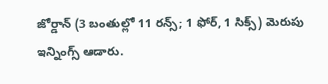జోర్డాన్ (3 బంతుల్లో 11 రన్స్; 1 ఫోర్, 1 సిక్స్) మెరుపు ఇన్నింగ్స్ ఆడారు.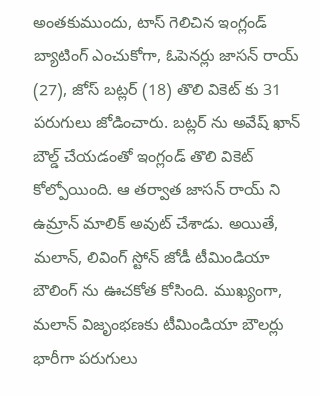అంతకుముందు, టాస్ గెలిచిన ఇంగ్లండ్ బ్యాటింగ్ ఎంచుకోగా, ఓపెనర్లు జాసన్ రాయ్ (27), జోస్ బట్లర్ (18) తొలి వికెట్ కు 31 పరుగులు జోడించారు. బట్లర్ ను అవేష్ ఖాన్ బౌల్డ్ చేయడంతో ఇంగ్లండ్ తొలి వికెట్ కోల్పోయింది. ఆ తర్వాత జాసన్ రాయ్ ని ఉమ్రాన్ మాలిక్ అవుట్ చేశాడు. అయితే, మలాన్, లివింగ్ స్టోన్ జోడీ టీమిండియా బౌలింగ్ ను ఊచకోత కోసింది. ముఖ్యంగా, మలాన్ విజృంభణకు టీమిండియా బౌలర్లు భారీగా పరుగులు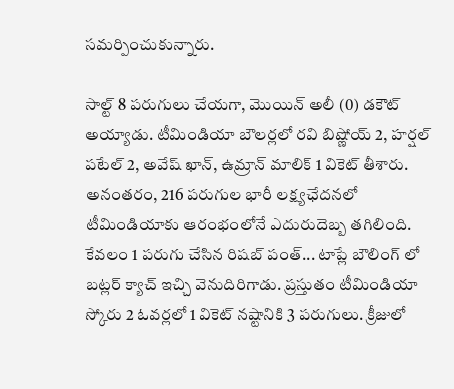సమర్పించుకున్నారు.

సాల్ట్ 8 పరుగులు చేయగా, మొయిన్ అలీ (0) డకౌట్ అయ్యాడు. టీమిండియా బౌలర్లలో రవి బిష్ణోయ్ 2, హర్షల్ పటేల్ 2, అవేష్ ఖాన్, ఉమ్రాన్ మాలిక్ 1 వికెట్ తీశారు. అనంతరం, 216 పరుగుల భారీ లక్ష్యఛేదనలో టీమిండియాకు ఆరంభంలోనే ఎదురుదెబ్బ తగిలింది. కేవలం 1 పరుగు చేసిన రిషబ్ పంత్... టాప్లే బౌలింగ్ లో బట్లర్ క్యాచ్ ఇచ్చి వెనుదిరిగాడు. ప్రస్తుతం టీమిండియా స్కోరు 2 ఓవర్లలో 1 వికెట్ నష్టానికి 3 పరుగులు. క్రీజులో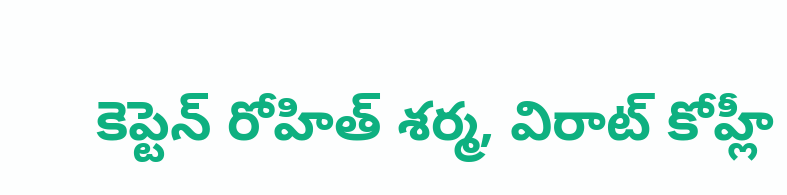కెప్టెన్ రోహిత్ శర్మ, విరాట్ కోహ్లీ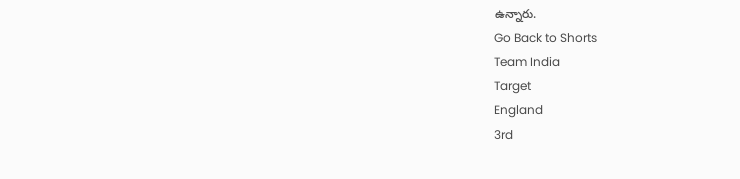ఉన్నారు.
Go Back to Shorts
Team India
Target
England
3rd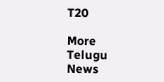T20

More Telugu News